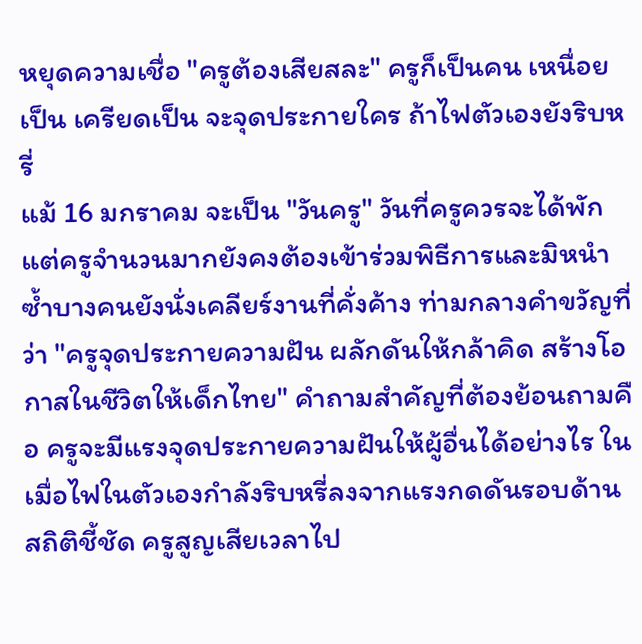หยุดความเชื่อ "ครูต้องเสียสละ" ครูก็เป็นคน เหนื่อยเป็น เครียดเป็น จะจุดประกายใคร ถ้าไฟตัวเองยังริบหรี่
แม้ 16 มกราคม จะเป็น "วันครู" วันที่ครูควรจะได้พัก แต่ครูจำนวนมากยังคงต้องเข้าร่วมพิธีการและมิหนำซ้ำบางคนยังนั่งเคลียร์งานที่คั่งค้าง ท่ามกลางคำขวัญที่ว่า "ครูจุดประกายความฝัน ผลักดันให้กล้าคิด สร้างโอกาสในชีวิตให้เด็กไทย" คำถามสำคัญที่ต้องย้อนถามคือ ครูจะมีแรงจุดประกายความฝันให้ผู้อื่นได้อย่างไร ในเมื่อไฟในตัวเองกำลังริบหรี่ลงจากแรงกดดันรอบด้าน
สถิติชี้ชัด ครูสูญเสียเวลาไป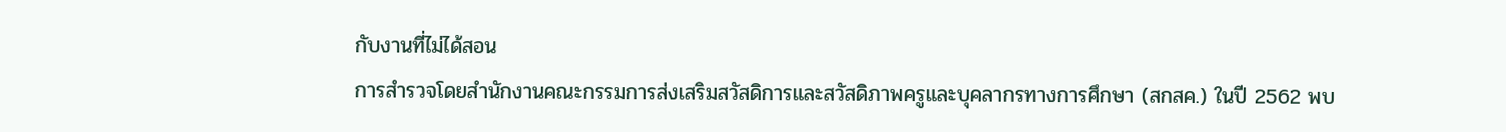กับงานที่ไม่ได้สอน
การสำรวจโดยสำนักงานคณะกรรมการส่งเสริมสวัสดิการและสวัสดิภาพครูและบุคลากรทางการศึกษา (สกสค.) ในปี 2562 พบ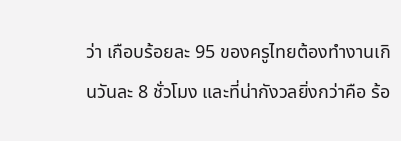ว่า เกือบร้อยละ 95 ของครูไทยต้องทำงานเกินวันละ 8 ชั่วโมง และที่น่ากังวลยิ่งกว่าคือ ร้อ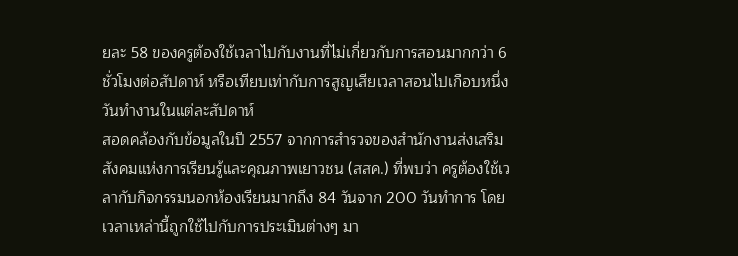ยละ 58 ของครูต้องใช้เวลาไปกับงานที่ไม่เกี่ยวกับการสอนมากกว่า 6 ชั่วโมงต่อสัปดาห์ หรือเทียบเท่ากับการสูญเสียเวลาสอนไปเกือบหนึ่งวันทำงานในแต่ละสัปดาห์
สอดคล้องกับข้อมูลในปี 2557 จากการสำรวจของสำนักงานส่งเสริมสังคมแห่งการเรียนรู้และคุณภาพเยาวชน (สสค.) ที่พบว่า ครูต้องใช้เวลากับกิจกรรมนอกห้องเรียนมากถึง 84 วันจาก 200 วันทำการ โดยเวลาเหล่านี้ถูกใช้ไปกับการประเมินต่างๆ มา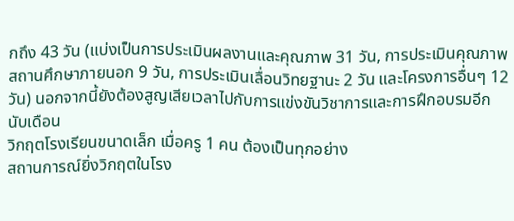กถึง 43 วัน (แบ่งเป็นการประเมินผลงานและคุณภาพ 31 วัน, การประเมินคุณภาพสถานศึกษาภายนอก 9 วัน, การประเมินเลื่อนวิทยฐานะ 2 วัน และโครงการอื่นๆ 12 วัน) นอกจากนี้ยังต้องสูญเสียเวลาไปกับการแข่งขันวิชาการและการฝึกอบรมอีกนับเดือน
วิกฤตโรงเรียนขนาดเล็ก เมื่อครู 1 คน ต้องเป็นทุกอย่าง
สถานการณ์ยิ่งวิกฤตในโรง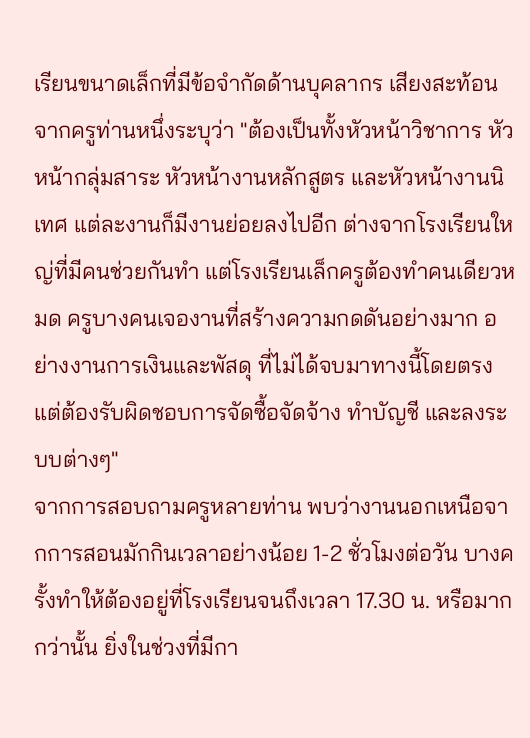เรียนขนาดเล็กที่มีข้อจำกัดด้านบุคลากร เสียงสะท้อนจากครูท่านหนึ่งระบุว่า "ต้องเป็นทั้งหัวหน้าวิชาการ หัวหน้ากลุ่มสาระ หัวหน้างานหลักสูตร และหัวหน้างานนิเทศ แต่ละงานก็มีงานย่อยลงไปอีก ต่างจากโรงเรียนใหญ่ที่มีคนช่วยกันทำ แต่โรงเรียนเล็กครูต้องทำคนเดียวหมด ครูบางคนเจองานที่สร้างความกดดันอย่างมาก อย่างงานการเงินและพัสดุ ที่ไม่ได้จบมาทางนี้โดยตรง แต่ต้องรับผิดชอบการจัดซื้อจัดจ้าง ทำบัญชี และลงระบบต่างๆ"
จากการสอบถามครูหลายท่าน พบว่างานนอกเหนือจากการสอนมักกินเวลาอย่างน้อย 1-2 ชั่วโมงต่อวัน บางครั้งทำให้ต้องอยู่ที่โรงเรียนจนถึงเวลา 17.30 น. หรือมากกว่านั้น ยิ่งในช่วงที่มีกา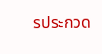รประกวด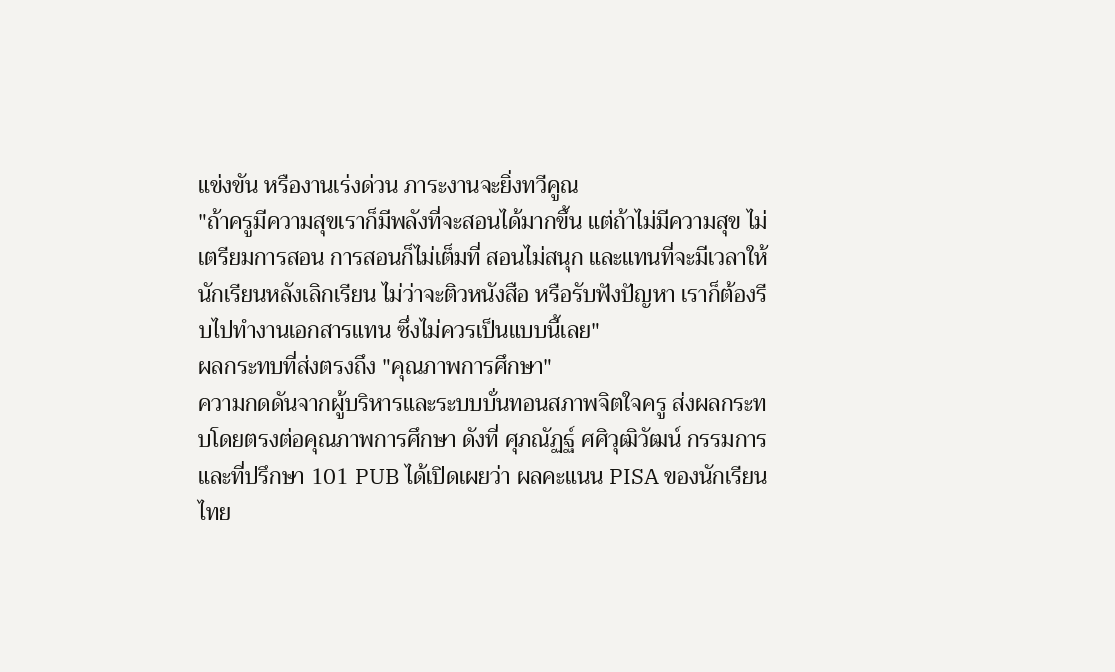แข่งขัน หรืองานเร่งด่วน ภาระงานจะยิ่งทวีคูณ
"ถ้าครูมีความสุขเราก็มีพลังที่จะสอนได้มากขึ้น แต่ถ้าไม่มีความสุข ไม่เตรียมการสอน การสอนก็ไม่เต็มที่ สอนไม่สนุก และแทนที่จะมีเวลาให้นักเรียนหลังเลิกเรียน ไม่ว่าจะติวหนังสือ หรือรับฟังปัญหา เราก็ต้องรีบไปทำงานเอกสารแทน ซึ่งไม่ควรเป็นแบบนี้เลย"
ผลกระทบที่ส่งตรงถึง "คุณภาพการศึกษา"
ความกดดันจากผู้บริหารและระบบบั่นทอนสภาพจิตใจครู ส่งผลกระทบโดยตรงต่อคุณภาพการศึกษา ดังที่ ศุภณัฏฐ์ ศศิวุฒิวัฒน์ กรรมการและที่ปรึกษา 101 PUB ได้เปิดเผยว่า ผลคะแนน PISA ของนักเรียนไทย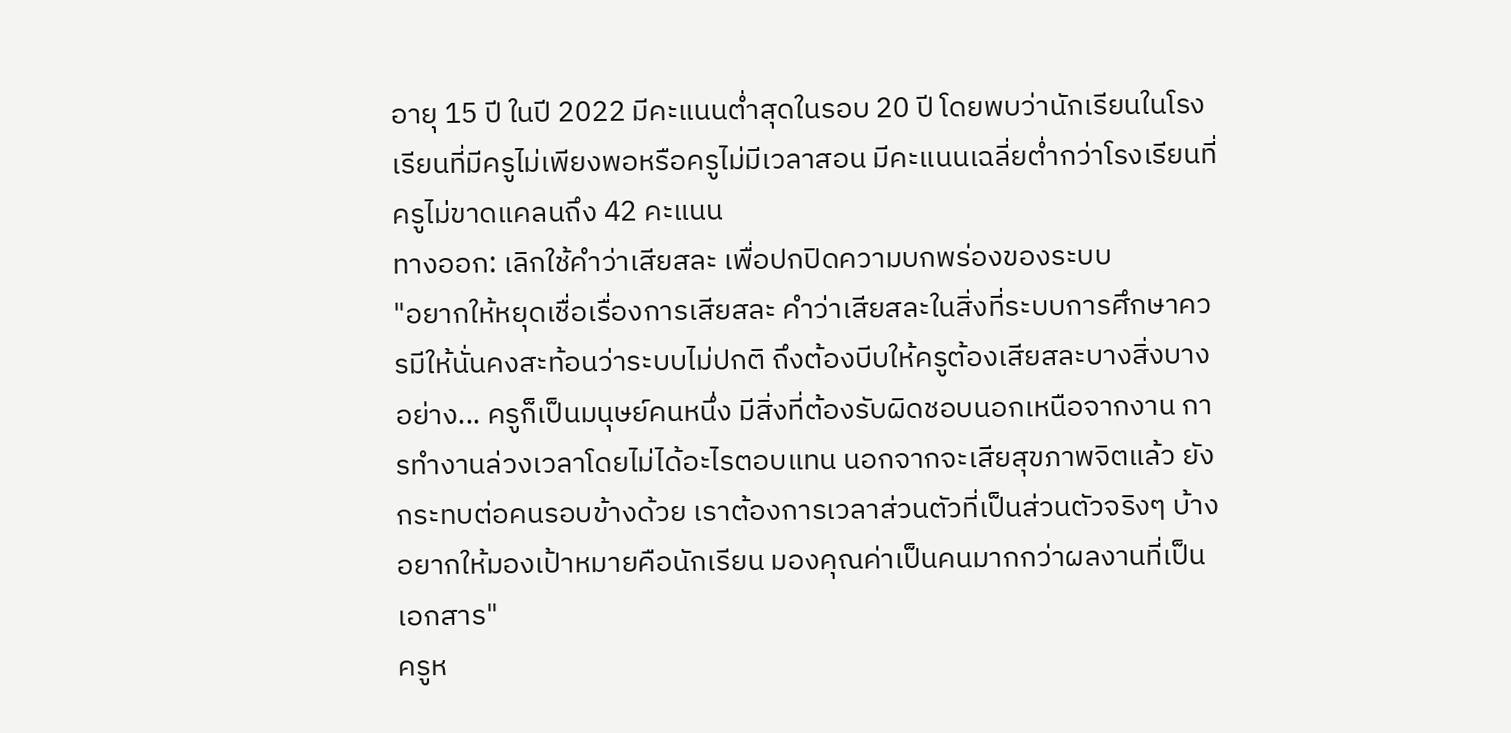อายุ 15 ปี ในปี 2022 มีคะแนนต่ำสุดในรอบ 20 ปี โดยพบว่านักเรียนในโรงเรียนที่มีครูไม่เพียงพอหรือครูไม่มีเวลาสอน มีคะแนนเฉลี่ยต่ำกว่าโรงเรียนที่ครูไม่ขาดแคลนถึง 42 คะแนน
ทางออก: เลิกใช้คำว่าเสียสละ เพื่อปกปิดความบกพร่องของระบบ
"อยากให้หยุดเชื่อเรื่องการเสียสละ คำว่าเสียสละในสิ่งที่ระบบการศึกษาควรมีให้นั่นคงสะท้อนว่าระบบไม่ปกติ ถึงต้องบีบให้ครูต้องเสียสละบางสิ่งบางอย่าง... ครูก็เป็นมนุษย์คนหนึ่ง มีสิ่งที่ต้องรับผิดชอบนอกเหนือจากงาน การทำงานล่วงเวลาโดยไม่ได้อะไรตอบแทน นอกจากจะเสียสุขภาพจิตแล้ว ยังกระทบต่อคนรอบข้างด้วย เราต้องการเวลาส่วนตัวที่เป็นส่วนตัวจริงๆ บ้าง อยากให้มองเป้าหมายคือนักเรียน มองคุณค่าเป็นคนมากกว่าผลงานที่เป็นเอกสาร"
ครูห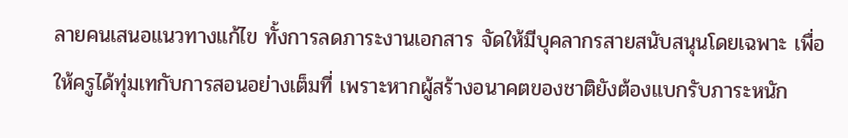ลายคนเสนอแนวทางแก้ไข ทั้งการลดภาระงานเอกสาร จัดให้มีบุคลากรสายสนับสนุนโดยเฉพาะ เพื่อให้ครูได้ทุ่มเทกับการสอนอย่างเต็มที่ เพราะหากผู้สร้างอนาคตของชาติยังต้องแบกรับภาระหนัก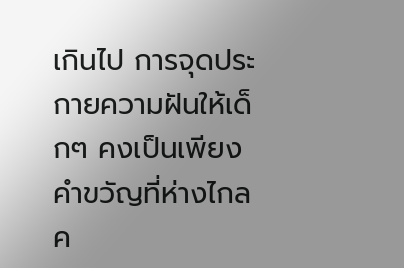เกินไป การจุดประกายความฝันให้เด็กๆ คงเป็นเพียงคำขวัญที่ห่างไกลค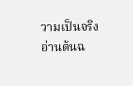วามเป็นจริง
อ่านต้นฉ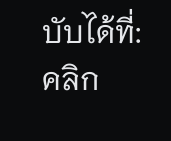บับได้ที่: คลิก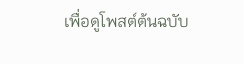เพื่อดูโพสต์ต้นฉบับ